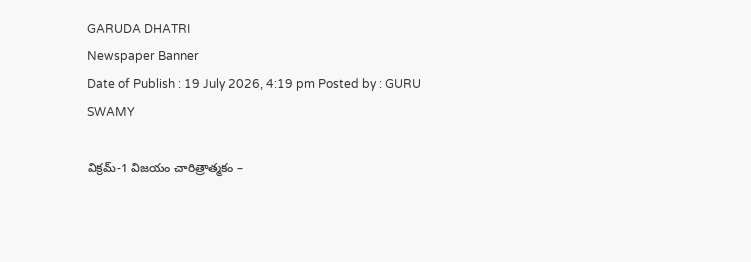GARUDA DHATRI
Newspaper Banner
Date of Publish : 19 July 2026, 4:19 pm Posted by : GURU SWAMY

విక్రమ్-1 విజయం చారిత్రాత్మకం –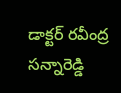డాక్టర్ రవీంద్ర సన్నారెడ్డి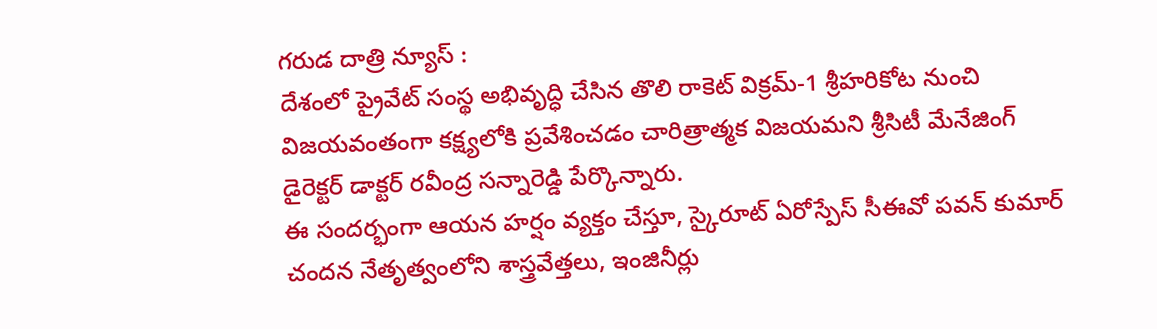గరుడ దాత్రి న్యూస్ :
దేశంలో ప్రైవేట్ సంస్థ అభివృద్ధి చేసిన తొలి రాకెట్ విక్రమ్-1 శ్రీహరికోట నుంచి విజయవంతంగా కక్ష్యలోకి ప్రవేశించడం చారిత్రాత్మక విజయమని శ్రీసిటీ మేనేజింగ్ డైరెక్టర్ డాక్టర్ రవీంద్ర సన్నారెడ్డి పేర్కొన్నారు.
ఈ సందర్భంగా ఆయన హర్షం వ్యక్తం చేస్తూ, స్కైరూట్ ఏరోస్పేస్ సీఈవో పవన్ కుమార్ చందన నేతృత్వంలోని శాస్త్రవేత్తలు, ఇంజినీర్లు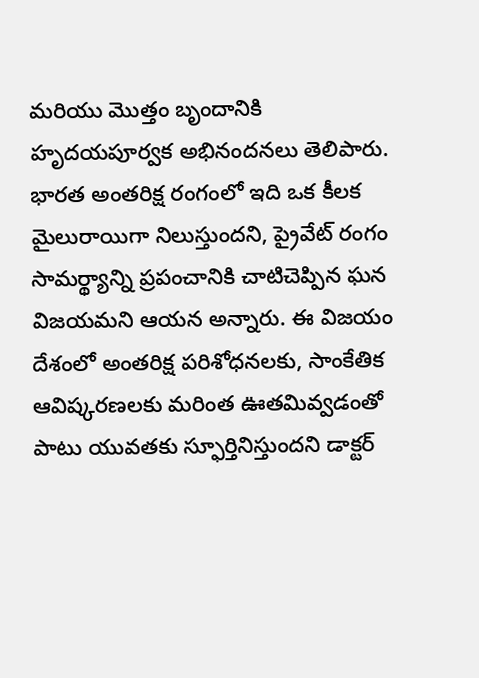మరియు మొత్తం బృందానికి హృదయపూర్వక అభినందనలు తెలిపారు.
భారత అంతరిక్ష రంగంలో ఇది ఒక కీలక మైలురాయిగా నిలుస్తుందని, ప్రైవేట్ రంగం సామర్థ్యాన్ని ప్రపంచానికి చాటిచెప్పిన ఘన విజయమని ఆయన అన్నారు. ఈ విజయం దేశంలో అంతరిక్ష పరిశోధనలకు, సాంకేతిక ఆవిష్కరణలకు మరింత ఊతమివ్వడంతో పాటు యువతకు స్ఫూర్తినిస్తుందని డాక్టర్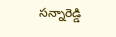సన్నారెడ్డి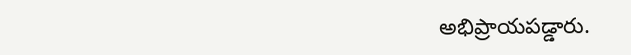అభిప్రాయపడ్డారు.